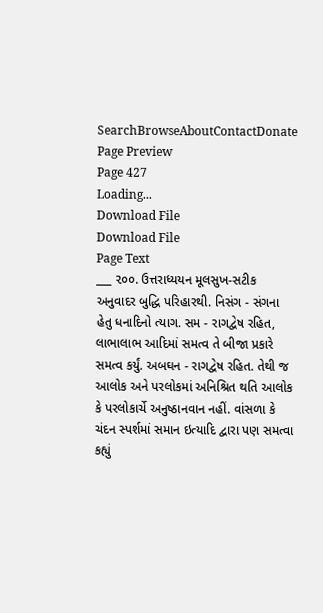SearchBrowseAboutContactDonate
Page Preview
Page 427
Loading...
Download File
Download File
Page Text
___ ૨૦૦. ઉત્તરાધ્યયન મૂલસુખ-સટીક અનુવાદર બુદ્ધિ પરિહારથી. નિસંગ - સંગના હેતુ ધનાદિનો ત્યાગ. સમ - રાગદ્વેષ રહિત, લાભાલાભ આદિમાં સમત્વ તે બીજા પ્રકારે સમત્વ કર્યું. અબઘન - રાગદ્વેષ રહિત. તેથી જ આલોક અને પરલોકમાં અનિશ્રિત થતિ આલોક કે પરલોકાર્ચે અનુષ્ઠાનવાન નહીં. વાંસળા કે ચંદન સ્પર્શમાં સમાન ઇત્યાદિ દ્વારા પણ સમત્વા કહ્યું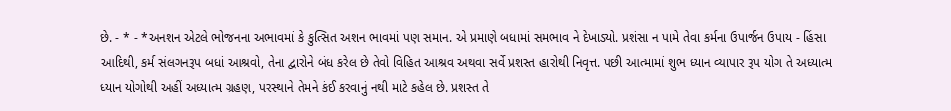છે. - * - *અનશન એટલે ભોજનના અભાવમાં કે કુત્સિત અશન ભાવમાં પણ સમાન. એ પ્રમાણે બધામાં સમભાવ ને દેખાડ્યો. પ્રશંસા ન પામે તેવા કર્મના ઉપાર્જન ઉપાય - હિંસા આદિથી, કર્મ સંલગનરૂપ બધાં આશ્રવો, તેના દ્વારોને બંધ કરેલ છે તેવો વિહિત આશ્રવ અથવા સર્વે પ્રશસ્ત હારોથી નિવૃત્ત. પછી આત્મામાં શુભ ધ્યાન વ્યાપાર રૂપ યોગ તે અધ્યાત્મ ધ્યાન યોગોથી અહીં અધ્યાત્મ ગ્રહણ, પરસ્થાને તેમને કંઈ કરવાનું નથી માટે કહેલ છે. પ્રશસ્ત તે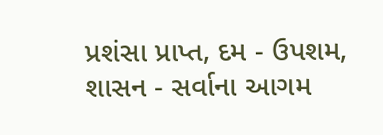પ્રશંસા પ્રાપ્ત, દમ - ઉપશમ, શાસન - સર્વાના આગમ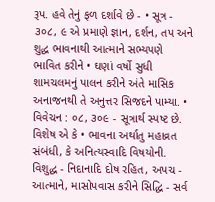રૂપ. હવે તેનું ફળ દર્શાવે છે - • સૂત્ર - ૩૦૮, ૯ એ પ્રમાણે જ્ઞાન, દર્શન, તપ અને શુદ્ધ ભાવનાથી આત્માને સભ્યપણે ભાવિત કરીને • ઘણાં વર્ષો સુધી શામચલમનું પાલન કરીને અંતે માસિક અનાજનથી તે અનુત્તર સિજદને પામ્યા. • વિવેચન : ૦૮, ૩૦૯ - સૂત્રાર્થ સ્પષ્ટ છે. વિશેષ એ કે • ભાવના અર્થાતુ મહાવ્રત સંબંધી, કે અનિત્યસ્વાદિ વિષયોની. વિશુદ્ધ - નિદાનાદિ દોષ રહિત, અપચ - આત્માને, માસોપવાસ કરીને સિદ્ધિ - સર્વ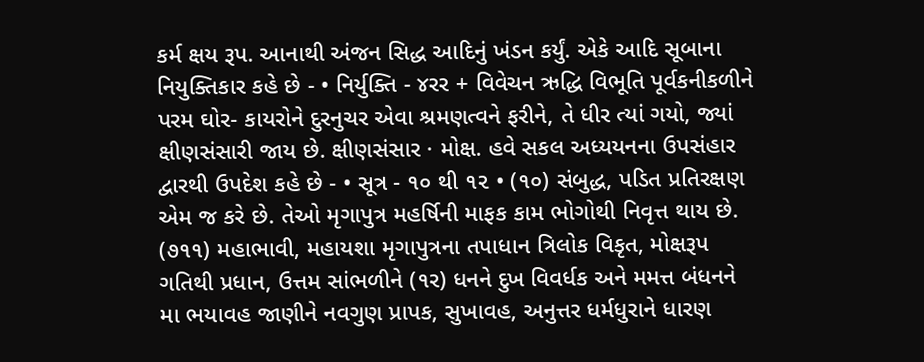કર્મ ક્ષય રૂપ. આનાથી અંજન સિદ્ધ આદિનું ખંડન કર્યું. એકે આદિ સૂબાના નિયુક્તિકાર કહે છે - • નિર્યુક્તિ - ૪રર + વિવેચન ઋદ્ધિ વિભૂતિ પૂર્વકનીકળીને પરમ ઘોર- કાયરોને દુરનુચર એવા શ્રમણત્વને ફરીને, તે ધીર ત્યાં ગયો, જ્યાં ક્ષીણસંસારી જાય છે. ક્ષીણસંસાર · મોક્ષ. હવે સકલ અધ્યયનના ઉપસંહાર દ્વારથી ઉપદેશ કહે છે - • સૂત્ર - ૧૦ થી ૧૨ • (૧૦) સંબુદ્ધ, પડિત પ્રતિરક્ષણ એમ જ કરે છે. તેઓ મૃગાપુત્ર મહર્ષિની માફક કામ ભોગોથી નિવૃત્ત થાય છે. (૭૧૧) મહાભાવી, મહાયશા મૃગાપુત્રના તપાધાન ત્રિલોક વિકૃત, મોક્ષરૂપ ગતિથી પ્રધાન, ઉત્તમ સાંભળીને (૧ર) ધનને દુખ વિવર્ધક અને મમત્ત બંધનને મા ભયાવહ જાણીને નવગુણ પ્રાપક, સુખાવહ, અનુત્તર ધર્મધુરાને ધારણ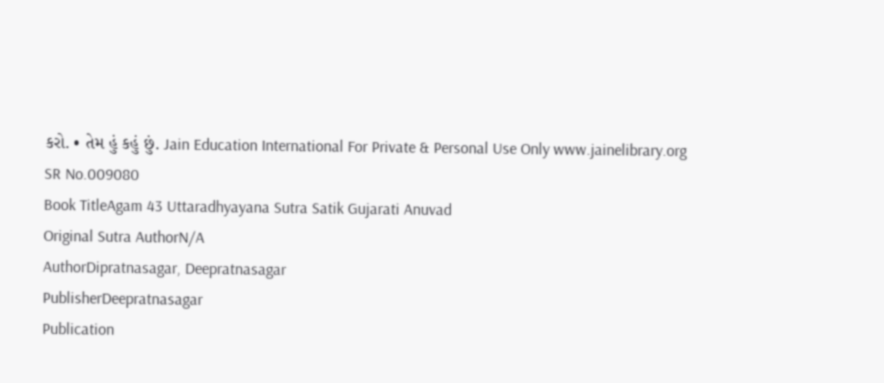કરો. • તેમ હું કહું છું. Jain Education International For Private & Personal Use Only www.jainelibrary.org
SR No.009080
Book TitleAgam 43 Uttaradhyayana Sutra Satik Gujarati Anuvad
Original Sutra AuthorN/A
AuthorDipratnasagar, Deepratnasagar
PublisherDeepratnasagar
Publication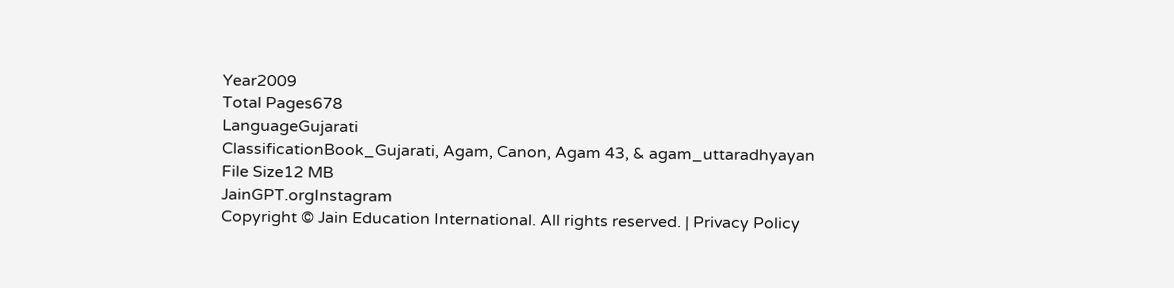Year2009
Total Pages678
LanguageGujarati
ClassificationBook_Gujarati, Agam, Canon, Agam 43, & agam_uttaradhyayan
File Size12 MB
JainGPT.orgInstagram
Copyright © Jain Education International. All rights reserved. | Privacy Policy